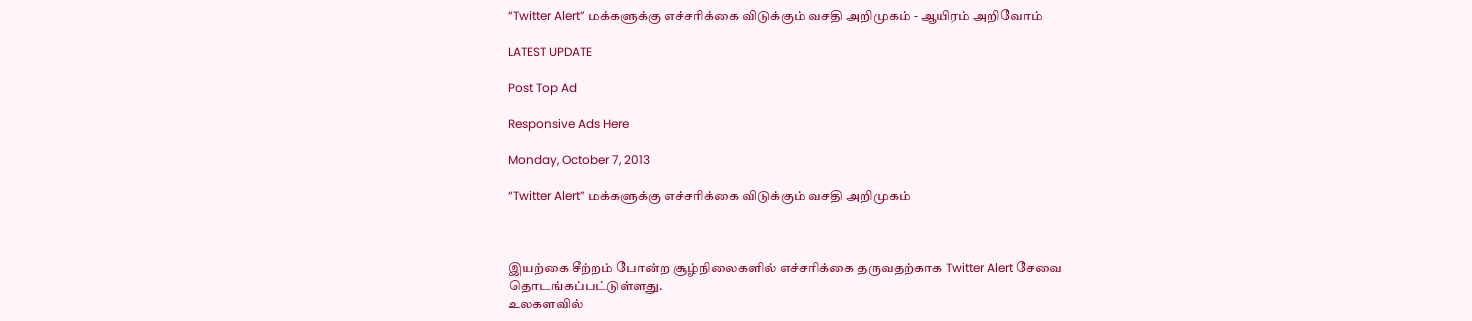“Twitter Alert” மக்களுக்கு எச்சரிக்கை விடுக்கும் வசதி அறிமுகம் - ஆயிரம் அறிவோம்

LATEST UPDATE

Post Top Ad

Responsive Ads Here

Monday, October 7, 2013

“Twitter Alert” மக்களுக்கு எச்சரிக்கை விடுக்கும் வசதி அறிமுகம்



இயற்கை சீற்றம் போன்ற சூழ்நிலைகளில் எச்சரிக்கை தருவதற்காக Twitter Alert சேவை தொடங்கப்பட்டுள்ளது.
உலகளவில்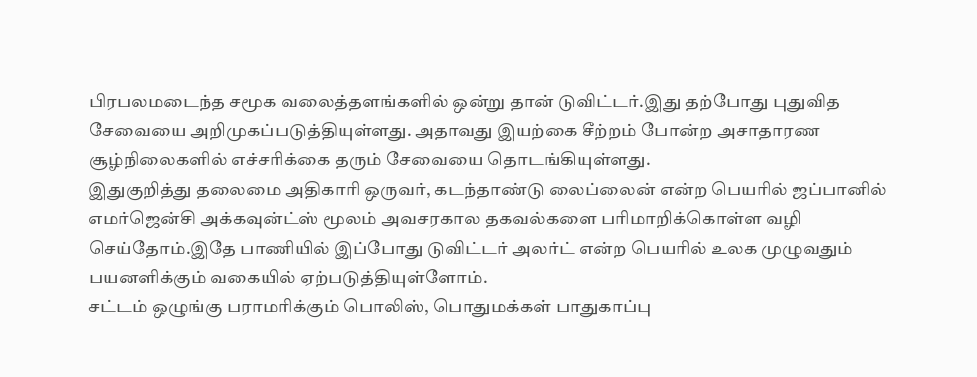பிரபலமடைந்த சமூக வலைத்தளங்களில் ஒன்று தான் டுவிட்டர்.இது தற்போது புதுவித சேவையை அறிமுகப்படுத்தியுள்ளது. அதாவது இயற்கை சீற்றம் போன்ற அசாதாரண சூழ்நிலைகளில் எச்சரிக்கை தரும் சேவையை தொடங்கியுள்ளது.
இதுகுறித்து தலைமை அதிகாரி ஒருவர், கடந்தாண்டு லைப்லைன் என்ற பெயரில் ஜப்பானில் எமர்ஜென்சி அக்கவுன்ட்ஸ் மூலம் அவசரகால தகவல்களை பரிமாறிக்கொள்ள வழி செய்தோம்.இதே பாணியில் இப்போது டுவிட்டர் அலர்ட் என்ற பெயரில் உலக முழுவதும் பயனளிக்கும் வகையில் ஏற்படுத்தியுள்ளோம்.
சட்டம் ஒழுங்கு பராமரிக்கும் பொலிஸ், பொதுமக்கள் பாதுகாப்பு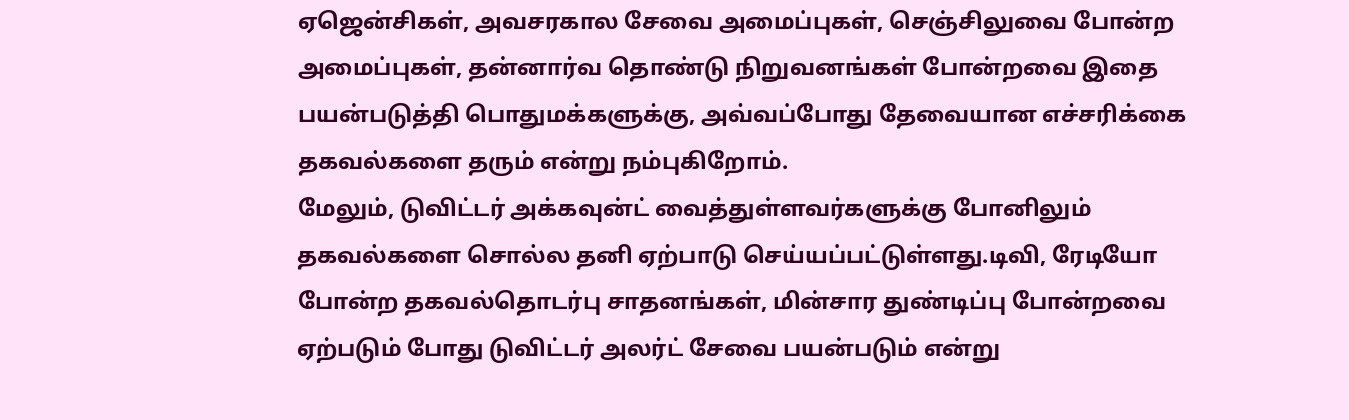ஏஜென்சிகள், அவசரகால சேவை அமைப்புகள், செஞ்சிலுவை போன்ற அமைப்புகள், தன்னார்வ தொண்டு நிறுவனங்கள் போன்றவை இதை பயன்படுத்தி பொதுமக்களுக்கு, அவ்வப்போது தேவையான எச்சரிக்கை தகவல்களை தரும் என்று நம்புகிறோம்.
மேலும், டுவிட்டர் அக்கவுன்ட் வைத்துள்ளவர்களுக்கு போனிலும் தகவல்களை சொல்ல தனி ஏற்பாடு செய்யப்பட்டுள்ளது.டிவி, ரேடியோ போன்ற தகவல்தொடர்பு சாதனங்கள், மின்சார துண்டிப்பு போன்றவை ஏற்படும் போது டுவிட்டர் அலர்ட் சேவை பயன்படும் என்று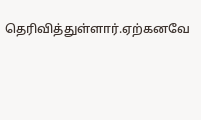தெரிவித்துள்ளார்.ஏற்கனவே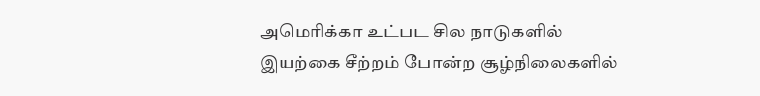அமெரிக்கா உட்பட சில நாடுகளில் இயற்கை சீற்றம் போன்ற சூழ்நிலைகளில்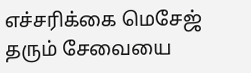எச்சரிக்கை மெசேஜ் தரும் சேவையை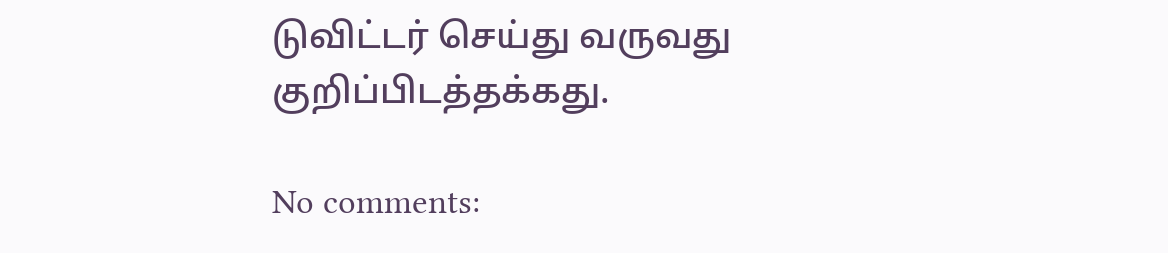டுவிட்டர் செய்து வருவது குறிப்பிடத்தக்கது.

No comments: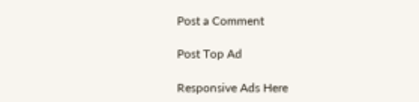Post a Comment

Post Top Ad

Responsive Ads Here